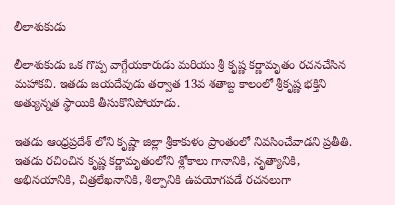లీలాశుకుడు

లీలాశుకుడు ఒక గొప్ప వాగ్గేయకారుడు మరియు శ్రీ కృష్ణ కర్ణామృతం రచనచేసిన మహాకవి. ఇతడు జయదేవుడు తర్వాత 13వ శతాబ్ద కాలంలో శ్రీకృష్ణ భక్తిని అత్యున్నత స్థాయికి తీసుకొనిపోయాడు.

ఇతడు ఆంధ్రప్రదేశ్ లోని కృష్ణా జిల్లా శ్రీకాకుళం ప్రాంతంలో నివసించేవాడని ప్రతీతి. ఇతడు రచించిన కృష్ణ కర్ణామృతంలోని శ్లోకాలు గానానికి, నృత్యానికి, అభినయానికి, చిత్రలేఖనానికి, శిల్పానికి ఉపయోగపడే రచనలుగా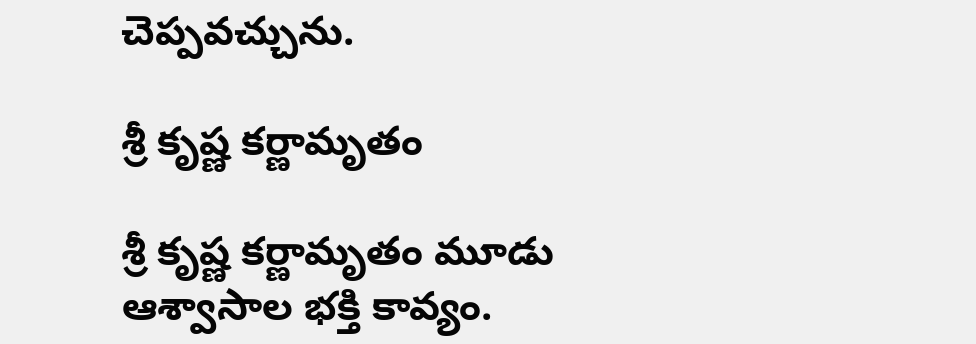చెప్పవచ్చును.

శ్రీ కృష్ణ కర్ణామృతం

శ్రీ కృష్ణ కర్ణామృతం మూడు ఆశ్వాసాల భక్తి కావ్యం.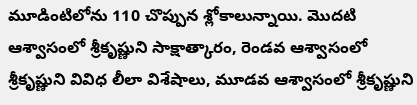మూడింటిలోను 110 చొప్పున శ్లోకాలున్నాయి. మొదటి ఆశ్వాసంలో శ్రీకృష్ణుని సాక్షాత్కారం, రెండవ ఆశ్వాసంలో శ్రీకృష్ణుని వివిధ లీలా విశేషాలు, మూడవ ఆశ్వాసంలో శ్రీకృష్ణుని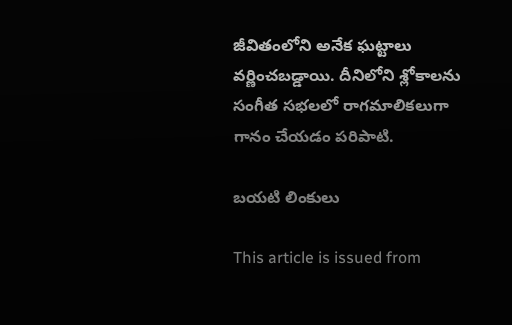జీవితంలోని అనేక ఘట్టాలు వర్ణించబడ్డాయి. దీనిలోని శ్లోకాలను సంగీత సభలలో రాగమాలికలుగా గానం చేయడం పరిపాటి.

బయటి లింకులు

This article is issued from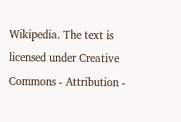Wikipedia. The text is licensed under Creative Commons - Attribution -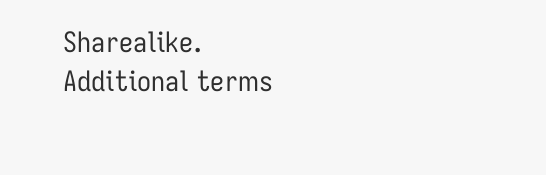Sharealike. Additional terms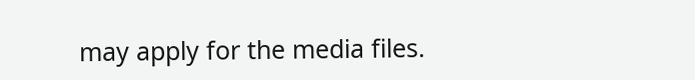may apply for the media files.